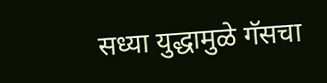सध्या युद्धामुळे गॅसचा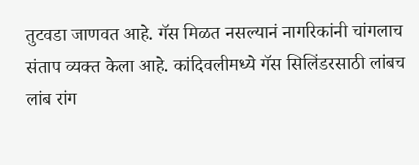तुटवडा जाणवत आहे. गॅस मिळत नसल्यानं नागरिकांनी चांगलाच संताप व्यक्त केला आहे. कांदिवलीमध्ये गॅस सिलिंडरसाठी लांबच लांब रांग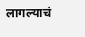लागल्याचं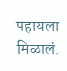पहायला मिळालं.